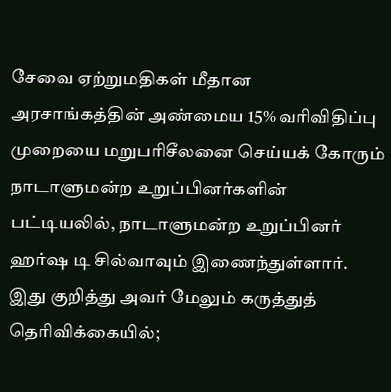சேவை ஏற்றுமதிகள் மீதான அரசாங்கத்தின் அண்மைய 15% வரிவிதிப்பு முறையை மறுபரிசீலனை செய்யக் கோரும் நாடாளுமன்ற உறுப்பினர்களின் பட்டியலில், நாடாளுமன்ற உறுப்பினர் ஹர்ஷ டி சில்வாவும் இணைந்துள்ளார். இது குறித்து அவர் மேலும் கருத்துத் தெரிவிக்கையில்;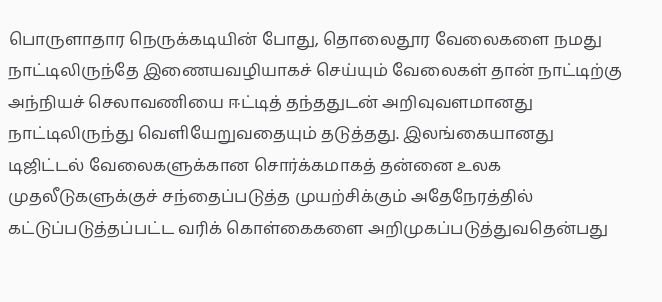பொருளாதார நெருக்கடியின் போது, தொலைதூர வேலைகளை நமது நாட்டிலிருந்தே இணையவழியாகச் செய்யும் வேலைகள் தான் நாட்டிற்கு அந்நியச் செலாவணியை ஈட்டித் தந்ததுடன் அறிவுவளமானது நாட்டிலிருந்து வெளியேறுவதையும் தடுத்தது. இலங்கையானது டிஜிட்டல் வேலைகளுக்கான சொர்க்கமாகத் தன்னை உலக முதலீடுகளுக்குச் சந்தைப்படுத்த முயற்சிக்கும் அதேநேரத்தில் கட்டுப்படுத்தப்பட்ட வரிக் கொள்கைகளை அறிமுகப்படுத்துவதென்பது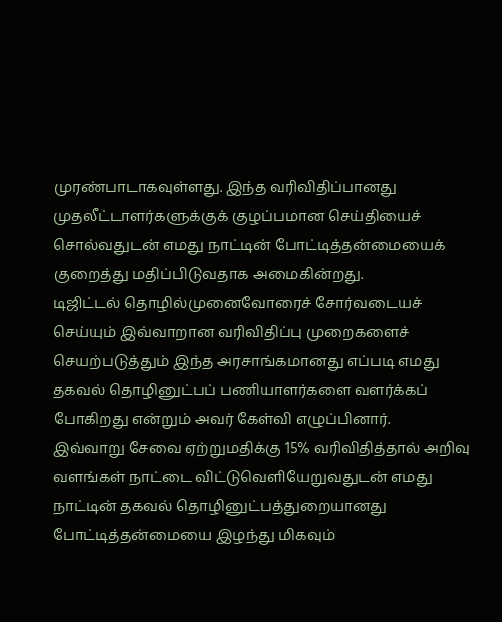முரண்பாடாகவுள்ளது. இந்த வரிவிதிப்பானது முதலீட்டாளர்களுக்குக் குழப்பமான செய்தியைச் சொல்வதுடன் எமது நாட்டின் போட்டித்தன்மையைக் குறைத்து மதிப்பிடுவதாக அமைகின்றது.
டிஜிட்டல் தொழில்முனைவோரைச் சோர்வடையச் செய்யும் இவ்வாறான வரிவிதிப்பு முறைகளைச் செயற்படுத்தும் இந்த அரசாங்கமானது எப்படி எமது தகவல் தொழினுட்பப் பணியாளர்களை வளர்க்கப் போகிறது என்றும் அவர் கேள்வி எழுப்பினார்.
இவ்வாறு சேவை ஏற்றுமதிக்கு 15% வரிவிதித்தால் அறிவு வளங்கள் நாட்டை விட்டுவெளியேறுவதுடன் எமது நாட்டின் தகவல் தொழினுட்பத்துறையானது போட்டித்தன்மையை இழந்து மிகவும்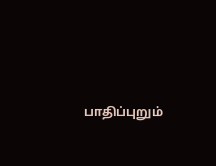பாதிப்புறும்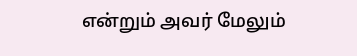என்றும் அவர் மேலும்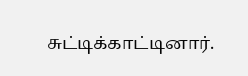சுட்டிக்காட்டினார்.